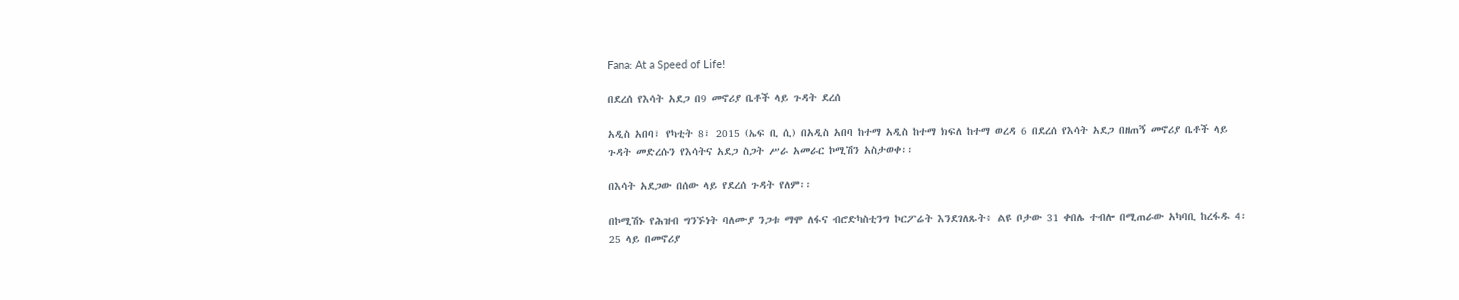Fana: At a Speed of Life!

በደረሰ የእሳት አደጋ በ9 መኖሪያ ቤቶች ላይ ጉዳት ደረሰ

አዲስ አበባ፣ የካቲት 8፣ 2015 (ኤፍ ቢ ሲ) በአዲስ አበባ ከተማ አዲስ ከተማ ክፍለ ከተማ ወረዳ 6 በደረሰ የእሳት አደጋ በዘጠኝ መኖሪያ ቤቶች ላይ ጉዳት መድረሱን የእሳትና አደጋ ስጋት ሥራ አመራር ኮሚሽን አስታወቀ፡፡

በእሳት አደጋው በሰው ላይ የደረሰ ጉዳት የለም፡፡

በኮሚሽኑ የሕዝብ ግንኙነት ባለሙያ ንጋቱ ማሞ ለፋና ብሮድካስቲንግ ኮርፖሬት እንደገለጹት፥ ልዩ ቦታው 31 ቀበሌ ተብሎ በሚጠራው አካባቢ ከረፋዱ 4፡25 ላይ በመኖሪያ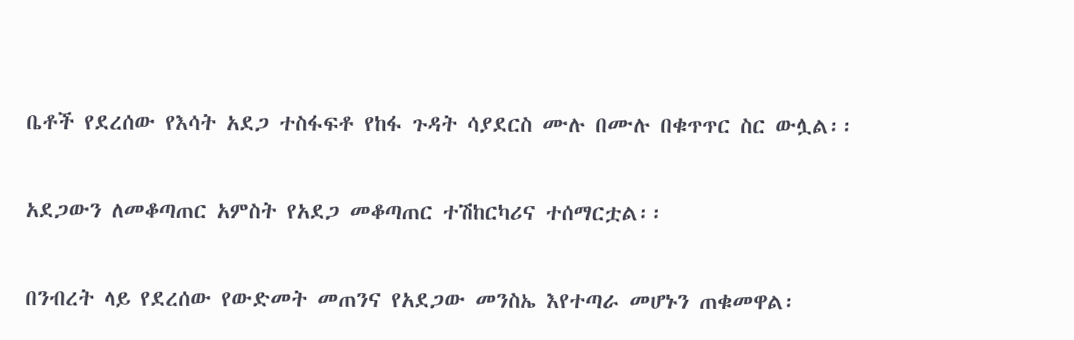ቤቶች የደረሰው የእሳት አደጋ ተስፋፍቶ የከፋ ጉዳት ሳያደርስ ሙሉ በሙሉ በቁጥጥር ስር ውሏል፡፡

አደጋውን ለመቆጣጠር አምስት የአደጋ መቆጣጠር ተሽከርካሪና ተሰማርቷል፡፡

በንብረት ላይ የደረሰው የውድመት መጠንና የአደጋው መንስኤ እየተጣራ መሆኑን ጠቁመዋል፡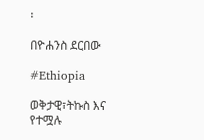፡

በዮሐንስ ደርበው

#Ethiopia

ወቅታዊ፣ትኩስ እና የተሟሉ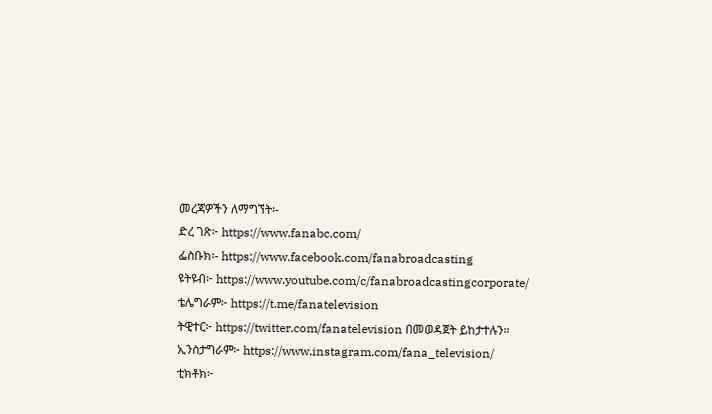መረጃዎችን ለማግኘት፡-
ድረ ገጽ፦ https://www.fanabc.com/
ፌስቡክ፡- https://www.facebook.com/fanabroadcasting
ዩትዩብ፦ https://www.youtube.com/c/fanabroadcastingcorporate/
ቴሌግራም፦ https://t.me/fanatelevision
ትዊተር፦ https://twitter.com/fanatelevision በመወዳጀት ይከታተሉን፡፡
ኢንስታግራም፦ https://www.instagram.com/fana_television/
ቲክቶክ፦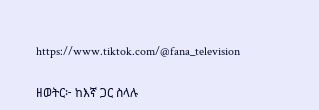https://www.tiktok.com/@fana_television

ዘወትር፦ ከእኛ ጋር ስላሉ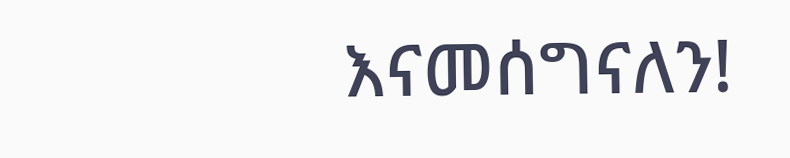እናመሰግናለን!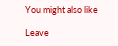You might also like

Leave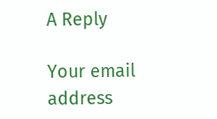A Reply

Your email address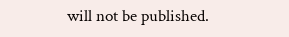will not be published.